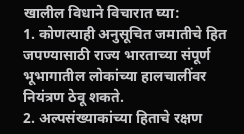खालील विधाने विचारात घ्या:
1. कोणत्याही अनुसूचित जमातीचे हित जपण्यासाठी राज्य भारताच्या संपूर्ण भूभागातील लोकांच्या हालचालींवर नियंत्रण ठेवू शकते.
2. अल्पसंख्याकांच्या हिताचे रक्षण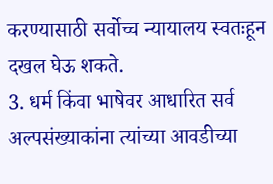करण्यासाठी सर्वोच्च न्यायालय स्वतःहून दखल घेऊ शकते.
3. धर्म किंवा भाषेवर आधारित सर्व अल्पसंख्याकांना त्यांच्या आवडीच्या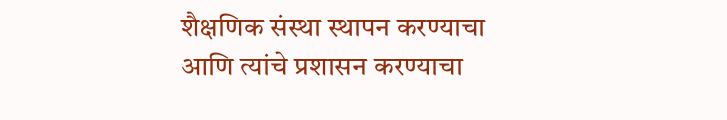शैक्षणिक संस्था स्थापन करण्याचा आणि त्यांचे प्रशासन करण्याचा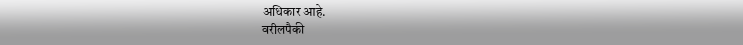अधिकार आहे.
वरीलपैकी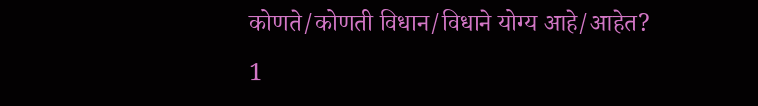कोणते/कोणती विधान/विधाने योग्य आहे/आहेत?
1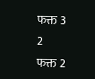फक्त 3
2
फक्त 2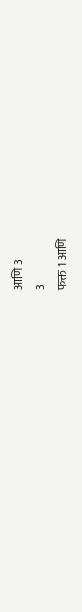आणि 3
3
फक्त 1 आणि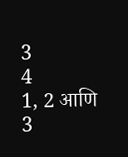3
4
1, 2 आणि 3